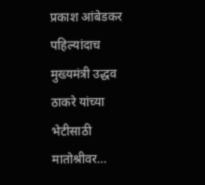प्रकाश आंबेडकर पहिल्यांदाच मुख्यमंत्री उद्धव ठाकरे यांच्या भेटीसाठी मातोश्रीवर…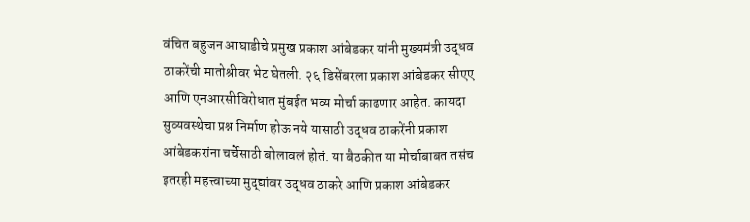वंचित बहुजन आघाडीचे प्रमुख प्रकाश आंबेडकर यांनी मुख्यमंत्री उद्धव ठाकरेंची मातोश्रीवर भेट घेतली. २६ डिसेंबरला प्रकाश आंबेडकर सीएए आणि एनआरसीविरोधात मुंबईत भव्य मोर्चा काढणार आहेत. कायदा सुव्यवस्थेचा प्रश्न निर्माण होऊ नये यासाठी उद्धव ठाकरेंनी प्रकाश आंबेडकरांना चर्चेसाठी बोलावलं होतं. या बैठकीत या मोर्चाबाबत तसंच इतरही महत्त्वाच्या मुद्द्यांवर उद्धव ठाकरे आणि प्रकाश आंबेडकर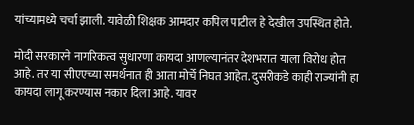यांच्यामध्ये चर्चा झाली. यावेळी शिक्षक आमदार कपिल पाटील हे देखील उपस्थित होते.

मोदी सरकारने नागरिकत्व सुधारणा कायदा आणल्यानंतर देशभरात याला विरोध होत आहे. तर या सीएएच्या समर्थनात ही आता मोर्चे निघत आहेत. दुसरीकडे काही राज्यांनी हा कायदा लागू करण्यास नकार दिला आहे. यावर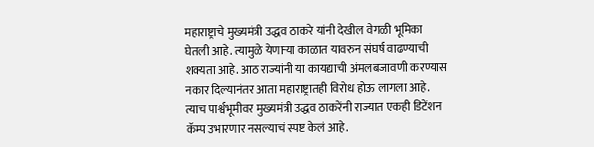महाराष्ट्राचे मुख्यमंत्री उद्धव ठाकरे यांनी देखील वेगळी भूमिका घेतली आहे. त्यामुळे येणाऱ्या काळात यावरुन संघर्ष वाढण्याची शक्यता आहे. आठ राज्यांनी या कायद्याची अंमलबजावणी करण्यास नकार दिल्यानंतर आता महाराष्ट्रातही विरोध होऊ लागला आहे. त्याच पार्श्वभूमीवर मुख्यमंत्री उद्धव ठाकरेंनी राज्यात एकही डिटेंशन कॅम्प उभारणार नसल्याचं स्पष्ट केलं आहे.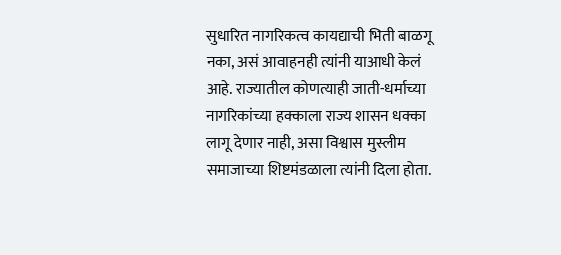सुधारित नागरिकत्व कायद्याची भिती बाळगू नका, असं आवाहनही त्यांनी याआधी केलं आहे. राज्यातील कोणत्याही जाती-धर्माच्या नागरिकांच्या हक्काला राज्य शासन धक्का लागू देणार नाही, असा विश्वास मुस्लीम समाजाच्या शिष्टमंडळाला त्यांनी दिला होता.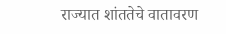राज्यात शांततेचे वातावरण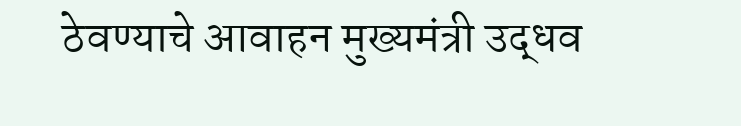ठेवण्याचे आवाहन मुख्यमंत्री उद्धव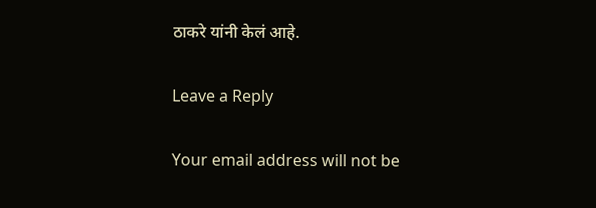ठाकरे यांनी केलं आहे.

Leave a Reply

Your email address will not be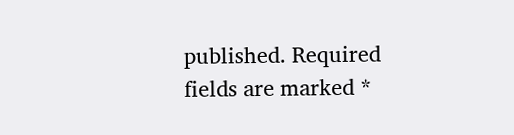published. Required fields are marked *